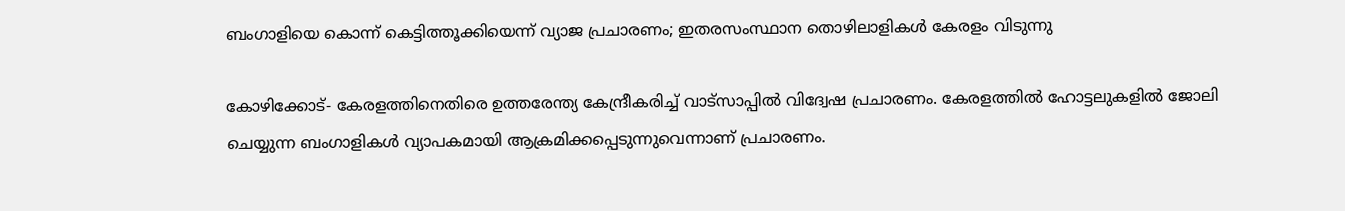ബംഗാളിയെ കൊന്ന് കെട്ടിത്തൂക്കിയെന്ന് വ്യാജ പ്രചാരണം; ഇതരസംസ്ഥാന തൊഴിലാളികള്‍ കേരളം വിടുന്നു

കോഴിക്കോട്- കേരളത്തിനെതിരെ ഉത്തരേന്ത്യ കേന്ദ്രീകരിച്ച് വാട്‌സാപ്പില്‍ വിദ്വേഷ പ്രചാരണം. കേരളത്തില്‍ ഹോട്ടലുകളില്‍ ജോലി ചെയ്യുന്ന ബംഗാളികള്‍ വ്യാപകമായി ആക്രമിക്കപ്പെടുന്നുവെന്നാണ് പ്രചാരണം.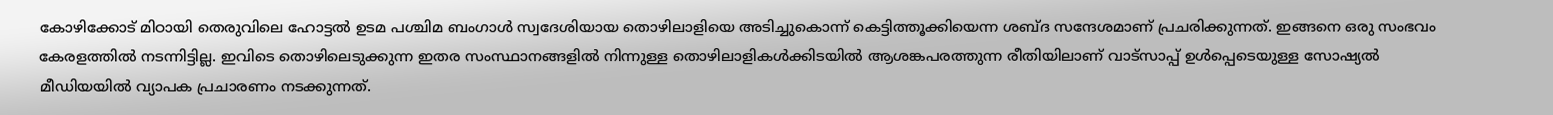കോഴിക്കോട് മിഠായി തെരുവിലെ ഹോട്ടല്‍ ഉടമ പശ്ചിമ ബംഗാള്‍ സ്വദേശിയായ തൊഴിലാളിയെ അടിച്ചുകൊന്ന് കെട്ടിത്തൂക്കിയെന്ന ശബ്ദ സന്ദേശമാണ് പ്രചരിക്കുന്നത്. ഇങ്ങനെ ഒരു സംഭവം കേരളത്തില്‍ നടന്നിട്ടില്ല. ഇവിടെ തൊഴിലെടുക്കുന്ന ഇതര സംസ്ഥാനങ്ങളില്‍ നിന്നുള്ള തൊഴിലാളികള്‍ക്കിടയില്‍ ആശങ്കപരത്തുന്ന രീതിയിലാണ് വാട്‌സാപ്പ് ഉള്‍പ്പെടെയുള്ള സോഷ്യല്‍ മീഡിയയില്‍ വ്യാപക പ്രചാരണം നടക്കുന്നത്.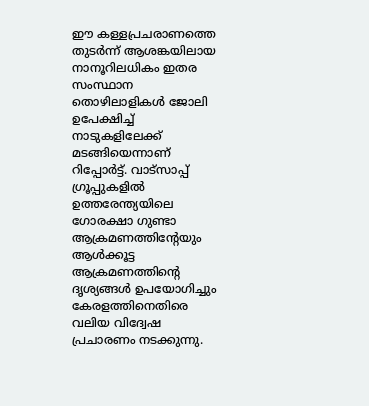ഈ കള്ളപ്രചരാണത്തെ തുടര്‍ന്ന് ആശങ്കയിലായ  നാനൂറിലധികം ഇതര സംസ്ഥാന തൊഴിലാളികള്‍ ജോലി ഉപേക്ഷിച്ച് നാടുകളിലേക്ക് മടങ്ങിയെന്നാണ് റിപ്പോര്‍ട്ട്. വാട്‌സാപ്പ് ഗ്രൂപ്പുകളില്‍ ഉത്തരേന്ത്യയിലെ ഗോരക്ഷാ ഗുണ്ടാ ആക്രമണത്തിന്റേയും ആള്‍ക്കൂട്ട ആക്രമണത്തിന്റെ ദൃശ്യങ്ങള്‍ ഉപയോഗിച്ചും കേരളത്തിനെതിരെ വലിയ വിദ്വേഷ പ്രചാരണം നടക്കുന്നു.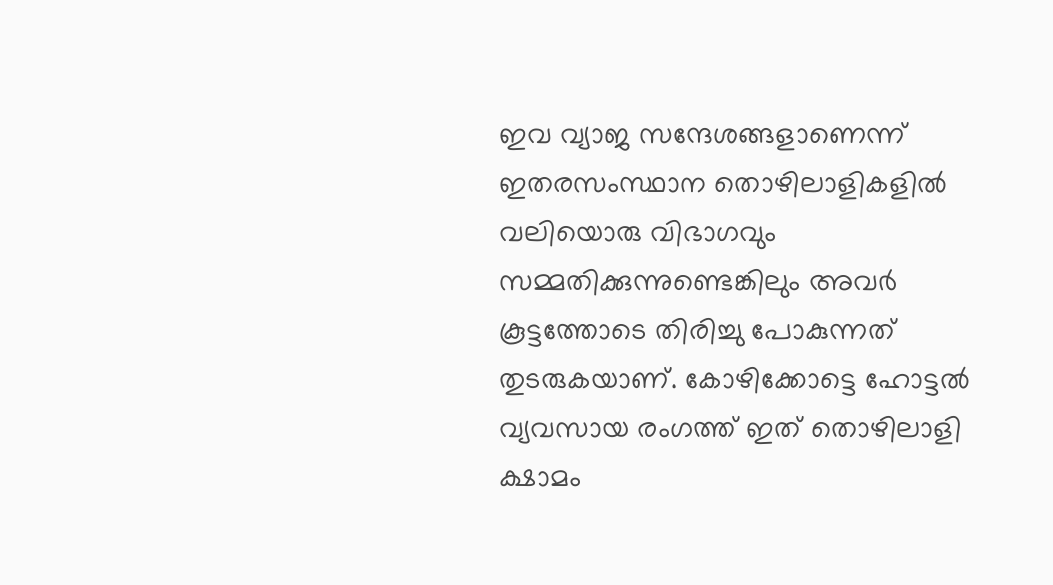ഇവ വ്യാജ സന്ദേശങ്ങളാണെന്ന് ഇതരസംസ്ഥാന തൊഴിലാളികളില്‍ വലിയൊരു വിഭാഗവും സമ്മതിക്കുന്നുണ്ടെങ്കിലും അവര്‍ കൂട്ടത്തോടെ തിരിച്ചു പോകുന്നത് തുടരുകയാണ്. കോഴിക്കോട്ടെ ഹോട്ടല്‍ വ്യവസായ രംഗത്ത് ഇത് തൊഴിലാളി ക്ഷാമം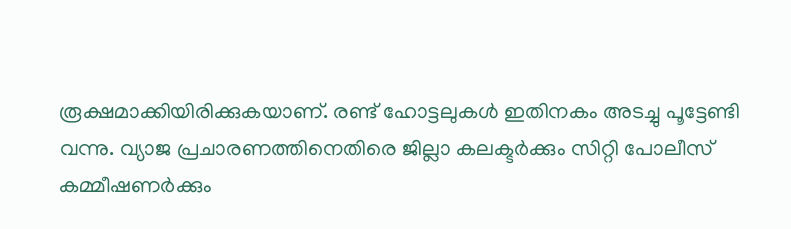രൂക്ഷമാക്കിയിരിക്കുകയാണ്. രണ്ട് ഹോട്ടലുകള്‍ ഇതിനകം അടച്ചു പൂട്ടേണ്ടി വന്നു. വ്യാജ പ്രചാരണത്തിനെതിരെ ജില്ലാ കലക്ടര്‍ക്കും സിറ്റി പോലീസ് കമ്മീഷണര്‍ക്കും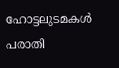ഹോട്ടലുടമകള്‍ പരാതി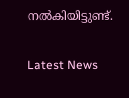നല്‍കിയിട്ടുണ്ട്.

Latest News